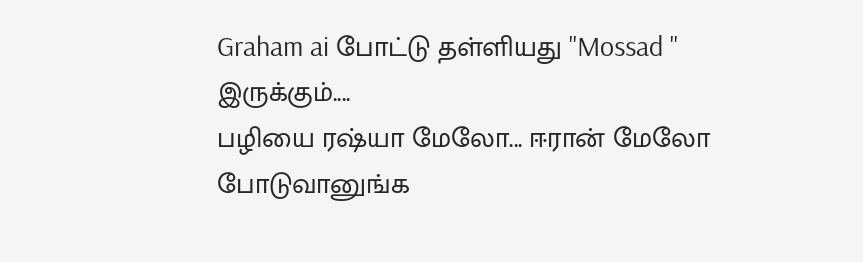Graham ai போட்டு தள்ளியது "Mossad " இருக்கும்....
பழியை ரஷ்யா மேலோ... ஈரான் மேலோ போடுவானுங்க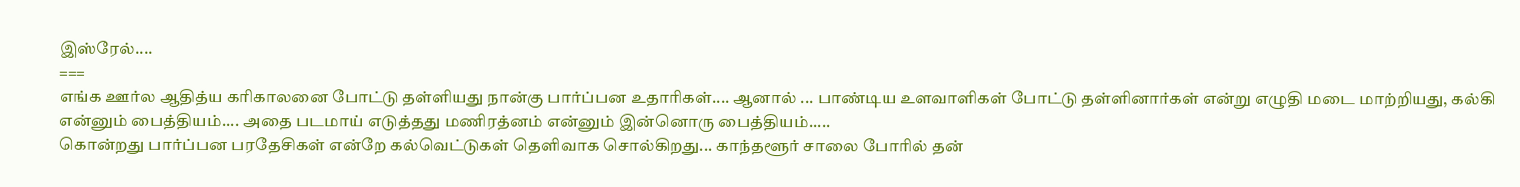இஸ்ரேல்....
===
எங்க ஊர்ல ஆதித்ய கரிகாலனை போட்டு தள்ளியது நான்கு பார்ப்பன உதாரிகள்.... ஆனால் ... பாண்டிய உளவாளிகள் போட்டு தள்ளினார்கள் என்று எழுதி மடை மாற்றியது, கல்கி என்னும் பைத்தியம்.... அதை படமாய் எடுத்தது மணிரத்னம் என்னும் இன்னொரு பைத்தியம்.....
கொன்றது பார்ப்பன பரதேசிகள் என்றே கல்வெட்டுகள் தெளிவாக சொல்கிறது... காந்தளூர் சாலை போரில் தன்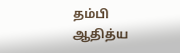தம்பி ஆதித்ய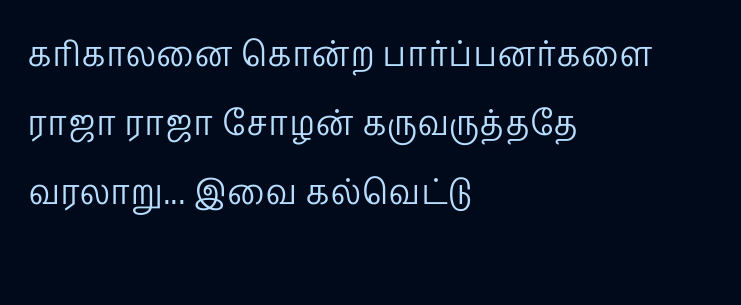கரிகாலனை கொன்ற பார்ப்பனர்களை ராஜா ராஜா சோழன் கருவருத்ததே வரலாறு... இவை கல்வெட்டு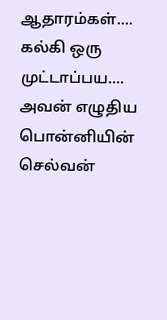ஆதாரம்கள்....
கல்கி ஒரு முட்டாப்பய.... அவன் எழுதிய பொன்னியின் செல்வன்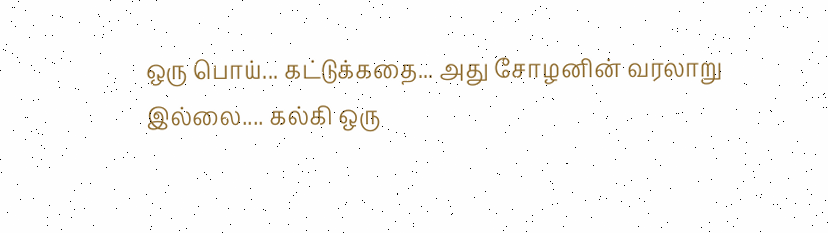ஒரு பொய்... கட்டுக்கதை... அது சோழனின் வரலாறு இல்லை.... கல்கி ஒரு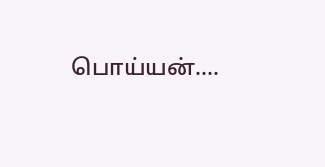பொய்யன்....